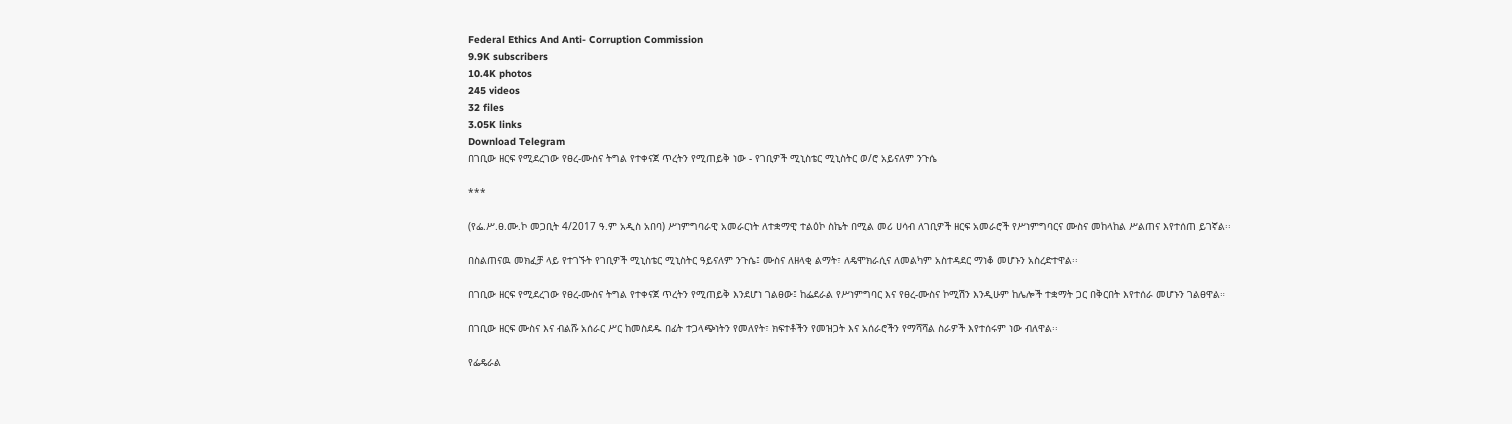Federal Ethics And Anti- Corruption Commission
9.9K subscribers
10.4K photos
245 videos
32 files
3.05K links
Download Telegram
በገቢው ዘርፍ የሚደረገው የፀረ-ሙስና ትግል የተቀናጀ ጥረትን የሚጠይቅ ነው - የገቢዎች ሚኒስቴር ሚኒስትር ወ/ሮ አይናለም ንጉሴ

***

(የፌ.ሥ.ፀ.ሙ.ኮ መጋቢት 4/2017 ዓ.ም አዲስ አበባ) ሥነምግባራዊ አመራርነት ለተቋማዊ ተልዕኮ ስኬት በሚል መሪ ሀሳብ ለገቢዎች ዘርፍ አመራሮች የሥነምግባርና ሙስና መከላከል ሥልጠና እየተሰጠ ይገኛል፡፡

በስልጠናዉ መክፈቻ ላይ የተገኙት የገቢዎች ሚኒስቴር ሚኒስትር ዓይናለም ንጉሴ፤ ሙስና ለዘላቂ ልማት፣ ለዴሞክራሲና ለመልካም አስተዳደር ማነቆ መሆኑን አስረድተዋል፡፡

በገቢው ዘርፍ የሚደረገው የፀረ-ሙስና ትግል የተቀናጀ ጥረትን የሚጠይቅ እንደሆነ ገልፀው፤ ከፌደራል የሥነምግባር እና የፀረ-ሙስና ኮሚሽን እንዲሁም ከሌሎች ተቋማት ጋር በቅርበት እየተሰራ መሆኑን ገልፀዋል።

በገቢው ዘርፍ ሙስና እና ብልሹ አሰራር ሥር ከመስደዱ በፊት ተጋላጭነትን የመለየት፣ ክፍተቶችን የመዝጋት እና አሰራሮችን የማሻሻል ስራዎች እየተሰሩም ነው ብለዋል፡፡

የፌዴራል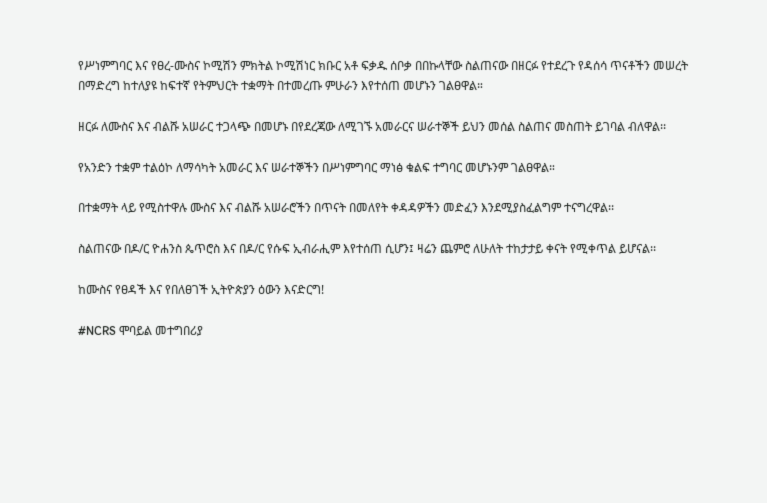የሥነምግባር እና የፀረ-ሙስና ኮሚሽን ምክትል ኮሚሽነር ክቡር አቶ ፍቃዱ ሰቦቃ በበኩላቸው ስልጠናው በዘርፉ የተደረጉ የዳሰሳ ጥናቶችን መሠረት በማድረግ ከተለያዩ ከፍተኛ የትምህርት ተቋማት በተመረጡ ምሁራን እየተሰጠ መሆኑን ገልፀዋል።

ዘርፉ ለሙስና እና ብልሹ አሠራር ተጋላጭ በመሆኑ በየደረጃው ለሚገኙ አመራርና ሠራተኞች ይህን መሰል ስልጠና መስጠት ይገባል ብለዋል፡፡

የአንድን ተቋም ተልዕኮ ለማሳካት አመራር እና ሠራተኞችን በሥነምግባር ማነፅ ቁልፍ ተግባር መሆኑንም ገልፀዋል።

በተቋማት ላይ የሚስተዋሉ ሙስና እና ብልሹ አሠራሮችን በጥናት በመለየት ቀዳዳዎችን መድፈን እንደሚያስፈልግም ተናግረዋል፡፡

ስልጠናው በዶ/ር ዮሐንስ ጴጥሮስ እና በዶ/ር የሱፍ ኢብራሒም እየተሰጠ ሲሆን፤ ዛሬን ጨምሮ ለሁለት ተከታታይ ቀናት የሚቀጥል ይሆናል፡፡

ከሙስና የፀዳች እና የበለፀገች ኢትዮጵያን ዕውን እናድርግ!

#NCRS ሞባይል መተግበሪያ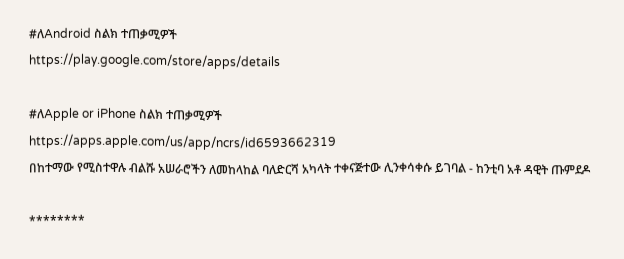#ለAndroid ስልክ ተጠቃሚዎች
https://play.google.com/store/apps/details

#ለApple or iPhone ስልክ ተጠቃሚዎች
https://apps.apple.com/us/app/ncrs/id6593662319
በከተማው የሚስተዋሉ ብልሹ አሠራሮችን ለመከላከል ባለድርሻ አካላት ተቀናጅተው ሊንቀሳቀሱ ይገባል - ከንቲባ አቶ ዳዊት ጡምደዶ

********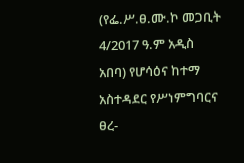(የፌ.ሥ.ፀ.ሙ.ኮ መጋቢት 4/2017 ዓ.ም አዲስ አበባ) የሆሳዕና ከተማ አስተዳደር የሥነምግባርና ፀረ-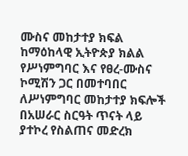ሙስና መከታተያ ክፍል ከማዕከላዊ ኢትዮጵያ ክልል የሥነምግባር እና የፀረ-ሙስና ኮሚሽን ጋር በመተባበር ለሥነምግባር መከታተያ ክፍሎች በአሠራር ስርዓት ጥናት ላይ ያተኮረ የስልጠና መድረክ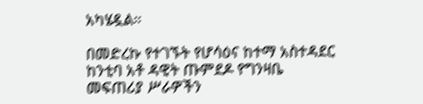አካሄዷል።

በመድረኩ የተገኙት የሆሳዕና ከተማ አስተዳደር ከንቲባ አቶ ዳዊት ጡምደዶ የግንዛቤ መፍጠሪያ ሥራዎችን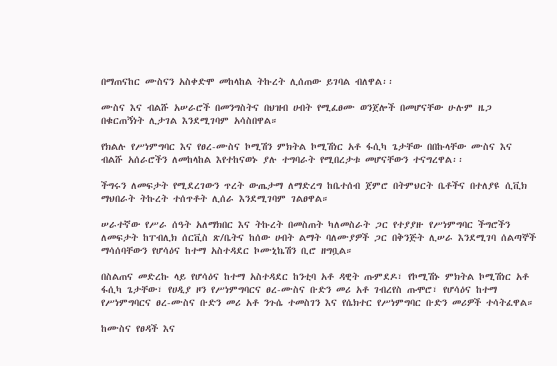በማጠናከር ሙስናን አስቀድሞ መከላከል ትኩረት ሊሰጠው ይገባል ብለዋል፡፡

ሙስና እና ብልሹ አሠራሮች በመንግስትና በህዝብ ሀብት የሚፈፀሙ ወንጀሎች በመሆናቸው ሁሉም ዜጋ በቁርጠኝነት ሊታገል እንደሚገባም አሳስበዋል።

የክልሉ የሥነምግባር እና የፀረ-ሙስና ኮሚሽን ምክትል ኮሚሽነር አቶ ፋሲካ ጌታቸው በበኩላቸው ሙስና እና ብልሹ አሰራሮችን ለመከላከል እየተከናወኑ ያሉ ተግባራት የሚበረታቱ መሆናቸውን ተናግረዋል፡፡

ችግሩን ለመፍታት የሚደረገውን ጥረት ውጤታማ ለማድረግ ከቤተሰብ ጀምሮ በትምህርት ቤቶችና በተለያዩ ሲቪክ ማህበራት ትኩረት ተሰጥቶት ሊሰራ እንደሚገባም ገልፀዋል።

ሠራተኛው የሥራ ሰዓት አለማክበር እና ትኩረት በመስጠት ካለመስራት ጋር የተያያዙ የሥነምግባር ችግሮችን ለመፍታት ከፐብሊክ ሰርቪስ ጽ/ቤትና ከሰው ሀብት ልማት ባለሙያዎች ጋር በቅንጅት ሊሠራ እንደሚገባ ሰልጣኞች ማሳሰባቸውን የሆሳዕና ከተማ አስተዳደር ኮሙኒኬሽን ቢሮ ዘግቧል።

በስልጠና መድረኩ ላይ የሆሳዕና ከተማ አስተዳደር ከንቲባ አቶ ዳዊት ጡምደዶ፣ የኮሚሽኑ ምክትል ኮሚሽነር አቶ ፋሲካ ጌታቸው፣ የሀዲያ ዞን የሥነምግባርና ፀረ-ሙስና ቡድን መሪ አቶ ገብረየስ ጡሞሮ፣ የሆሳዕና ከተማ የሥነምግባርና ፀረ-ሙስና ቡድን መሪ አቶ ንጉሴ ተመስገን እና የሴክተር የሥነምግባር ቡድን መሪዎች ተሳትፈዋል።

ከሙስና የፀዳች እና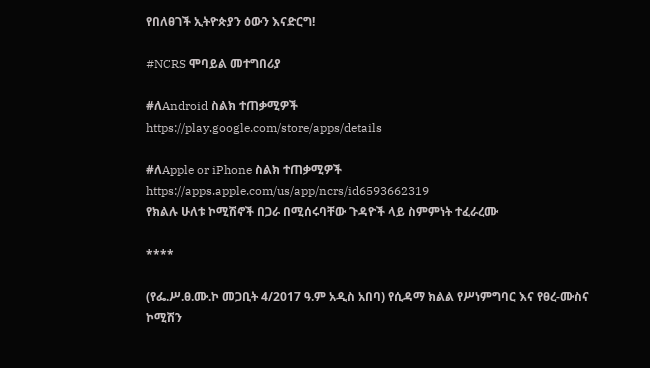የበለፀገች ኢትዮጵያን ዕውን እናድርግ!

#NCRS ሞባይል መተግበሪያ

#ለAndroid ስልክ ተጠቃሚዎች
https://play.google.com/store/apps/details

#ለApple or iPhone ስልክ ተጠቃሚዎች
https://apps.apple.com/us/app/ncrs/id6593662319
የክልሉ ሁለቱ ኮሚሽኖች በጋራ በሚሰሩባቸው ጉዳዮች ላይ ስምምነት ተፈራረሙ

****

(የፌ.ሥ.ፀ.ሙ.ኮ መጋቢት 4/2017 ዓ.ም አዲስ አበባ) የሲዳማ ክልል የሥነምግባር እና የፀረ-ሙስና ኮሚሽን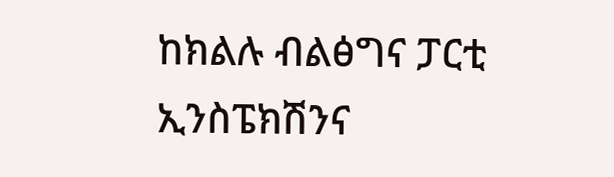ከክልሉ ብልፅግና ፓርቲ ኢንስፔክሽንና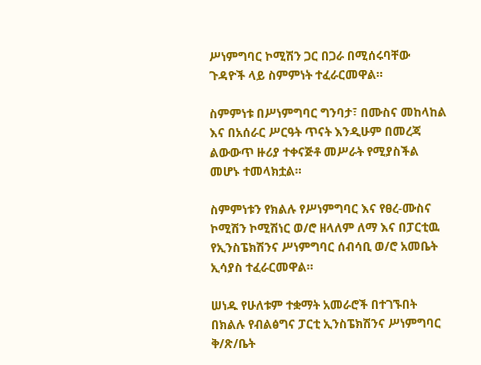ሥነምግባር ኮሚሽን ጋር በጋራ በሚሰሩባቸው ጉዳዮች ላይ ስምምነት ተፈራርመዋል።

ስምምነቱ በሥነምግባር ግንባታ፣ በሙስና መከላከል እና በአሰራር ሥርዓት ጥናት እንዲሁም በመረጃ ልውውጥ ዙሪያ ተቀናጅቶ መሥራት የሚያስችል መሆኑ ተመላክቷል።

ስምምነቱን የክልሉ የሥነምግባር እና የፀረ-ሙስና ኮሚሽን ኮሚሽነር ወ/ሮ ዘላለም ለማ እና በፓርቲዉ የኢንስፔክሽንና ሥነምግባር ሰብሳቢ ወ/ሮ አመቤት ኢሳያስ ተፈራርመዋል።

ሠነዱ የሁለቱም ተቋማት አመራሮች በተገኙበት በክልሉ የብልፅግና ፓርቲ ኢንስፔክሽንና ሥነምግባር ቅ/ጽ/ቤት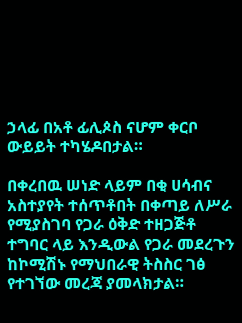ኃላፊ በአቶ ፊሊጶስ ናሆም ቀርቦ ውይይት ተካሄዶበታል።

በቀረበዉ ሠነድ ላይም በቂ ሀሳብና አስተያየት ተሰጥቶበት በቀጣይ ለሥራ የሚያስገባ የጋራ ዕቅድ ተዘጋጅቶ ተግባር ላይ እንዲውል የጋራ መደረጉን ከኮሚሽኑ የማህበራዊ ትስስር ገፅ የተገኘው መረጃ ያመላክታል።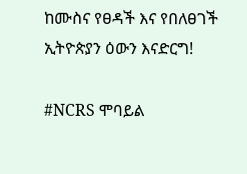ከሙስና የፀዳች እና የበለፀገች ኢትዮጵያን ዕውን እናድርግ!

#NCRS ሞባይል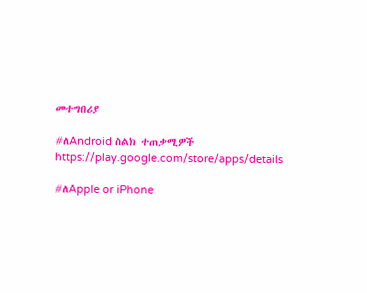መተግበሪያ

#ለAndroid ስልክ ተጠቃሚዎች
https://play.google.com/store/apps/details

#ለApple or iPhone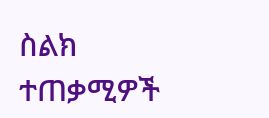ስልክ ተጠቃሚዎች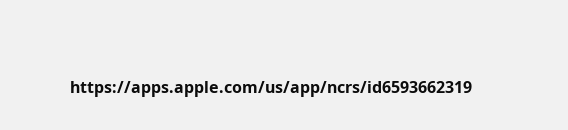https://apps.apple.com/us/app/ncrs/id6593662319